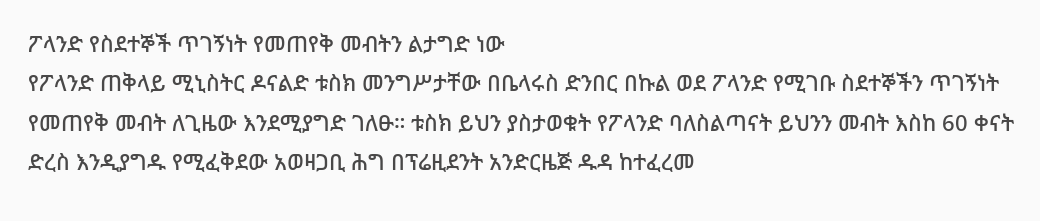ፖላንድ የስደተኞች ጥገኝነት የመጠየቅ መብትን ልታግድ ነው
የፖላንድ ጠቅላይ ሚኒስትር ዶናልድ ቱስክ መንግሥታቸው በቤላሩስ ድንበር በኩል ወደ ፖላንድ የሚገቡ ስደተኞችን ጥገኝነት የመጠየቅ መብት ለጊዜው እንደሚያግድ ገለፁ። ቱስክ ይህን ያስታወቁት የፖላንድ ባለስልጣናት ይህንን መብት እስከ 60 ቀናት ድረስ እንዲያግዱ የሚፈቅደው አወዛጋቢ ሕግ በፕሬዚደንት አንድርዜጅ ዱዳ ከተፈረመ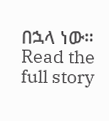በኋላ ነው።
Read the full story